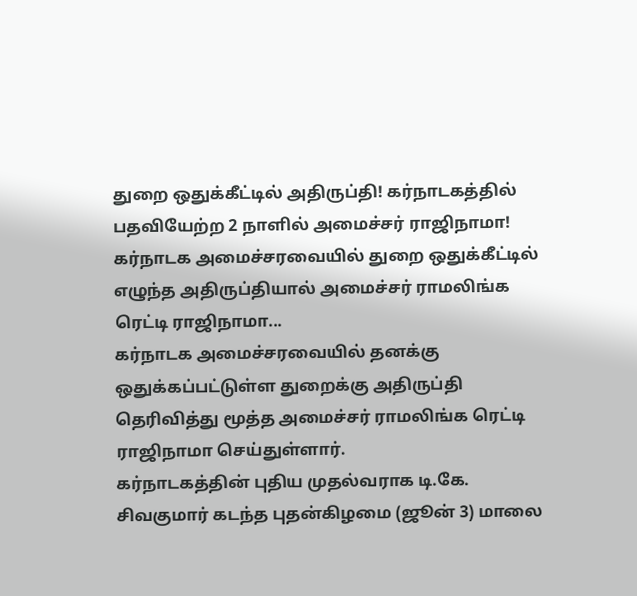துறை ஒதுக்கீட்டில் அதிருப்தி! கர்நாடகத்தில் பதவியேற்ற 2 நாளில் அமைச்சர் ராஜிநாமா!
கர்நாடக அமைச்சரவையில் துறை ஒதுக்கீட்டில் எழுந்த அதிருப்தியால் அமைச்சர் ராமலிங்க ரெட்டி ராஜிநாமா...
கர்நாடக அமைச்சரவையில் தனக்கு ஒதுக்கப்பட்டுள்ள துறைக்கு அதிருப்தி தெரிவித்து மூத்த அமைச்சர் ராமலிங்க ரெட்டி ராஜிநாமா செய்துள்ளார்.
கர்நாடகத்தின் புதிய முதல்வராக டி.கே. சிவகுமார் கடந்த புதன்கிழமை (ஜூன் 3) மாலை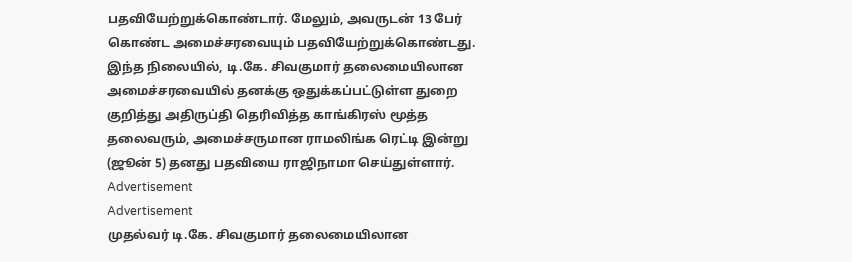பதவியேற்றுக்கொண்டார். மேலும், அவருடன் 13 பேர் கொண்ட அமைச்சரவையும் பதவியேற்றுக்கொண்டது.
இந்த நிலையில், டி.கே. சிவகுமார் தலைமையிலான அமைச்சரவையில் தனக்கு ஒதுக்கப்பட்டுள்ள துறை குறித்து அதிருப்தி தெரிவித்த காங்கிரஸ் மூத்த தலைவரும், அமைச்சருமான ராமலிங்க ரெட்டி இன்று (ஜூன் 5) தனது பதவியை ராஜிநாமா செய்துள்ளார்.
Advertisement
Advertisement
முதல்வர் டி.கே. சிவகுமார் தலைமையிலான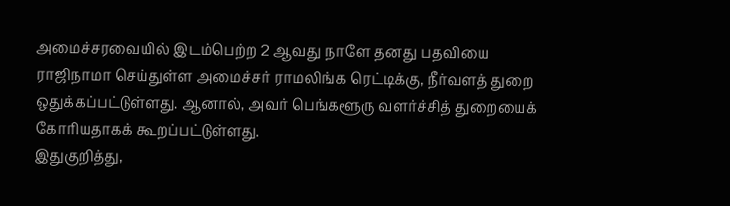அமைச்சரவையில் இடம்பெற்ற 2 ஆவது நாளே தனது பதவியை ராஜிநாமா செய்துள்ள அமைச்சர் ராமலிங்க ரெட்டிக்கு, நீர்வளத் துறை ஒதுக்கப்பட்டுள்ளது. ஆனால், அவர் பெங்களூரு வளர்ச்சித் துறையைக் கோரியதாகக் கூறப்பட்டுள்ளது.
இதுகுறித்து,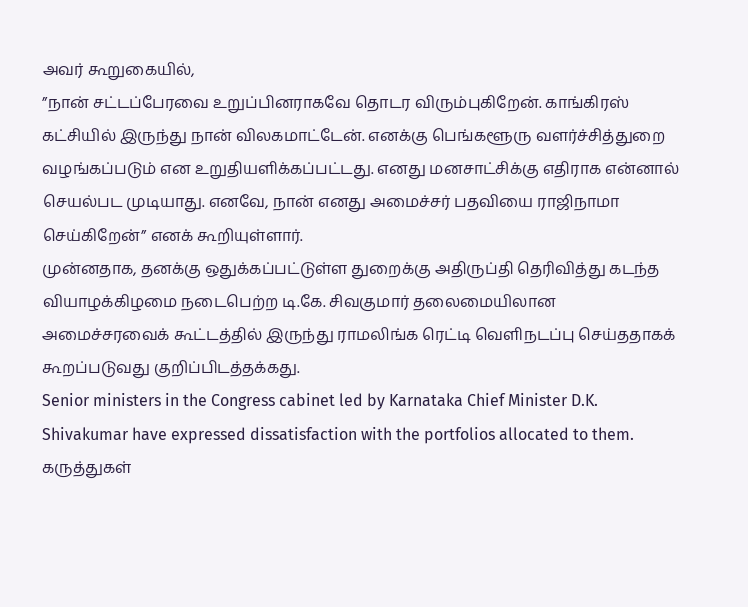அவர் கூறுகையில்,
”நான் சட்டப்பேரவை உறுப்பினராகவே தொடர விரும்புகிறேன். காங்கிரஸ் கட்சியில் இருந்து நான் விலகமாட்டேன். எனக்கு பெங்களூரு வளர்ச்சித்துறை வழங்கப்படும் என உறுதியளிக்கப்பட்டது. எனது மனசாட்சிக்கு எதிராக என்னால் செயல்பட முடியாது. எனவே, நான் எனது அமைச்சர் பதவியை ராஜிநாமா செய்கிறேன்” எனக் கூறியுள்ளார்.
முன்னதாக, தனக்கு ஒதுக்கப்பட்டுள்ள துறைக்கு அதிருப்தி தெரிவித்து கடந்த வியாழக்கிழமை நடைபெற்ற டி.கே. சிவகுமார் தலைமையிலான அமைச்சரவைக் கூட்டத்தில் இருந்து ராமலிங்க ரெட்டி வெளிநடப்பு செய்ததாகக் கூறப்படுவது குறிப்பிடத்தக்கது.
Senior ministers in the Congress cabinet led by Karnataka Chief Minister D.K. Shivakumar have expressed dissatisfaction with the portfolios allocated to them.
கருத்துகள்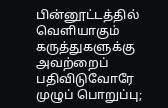பின்னூட்டத்தில் வெளியாகும் கருத்துகளுக்கு அவற்றைப் பதிவிடுவோரே முழுப் பொறுப்பு;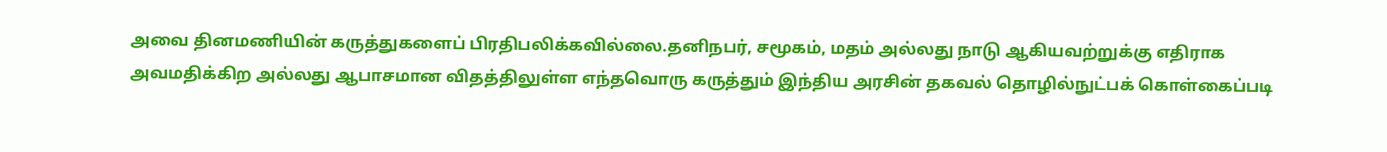அவை தினமணியின் கருத்துகளைப் பிரதிபலிக்கவில்லை.தனிநபர், சமூகம், மதம் அல்லது நாடு ஆகியவற்றுக்கு எதிராக அவமதிக்கிற அல்லது ஆபாசமான விதத்திலுள்ள எந்தவொரு கருத்தும் இந்திய அரசின் தகவல் தொழில்நுட்பக் கொள்கைப்படி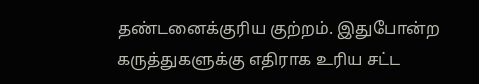தண்டனைக்குரிய குற்றம். இதுபோன்ற கருத்துகளுக்கு எதிராக உரிய சட்ட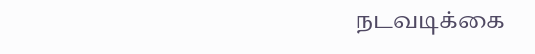நடவடிக்கை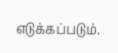எடுக்கப்படும்.